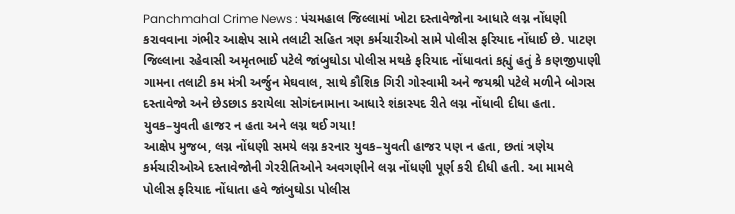Panchmahal Crime News : પંચમહાલ જિલ્લામાં ખોટા દસ્તાવેજોના આધારે લગ્ન નોંધણી કરાવવાના ગંભીર આક્ષેપ સામે તલાટી સહિત ત્રણ કર્મચારીઓ સામે પોલીસ ફરિયાદ નોંધાઈ છે. પાટણ જિલ્લાના રહેવાસી અમૃતભાઈ પટેલે જાંબુઘોડા પોલીસ મથકે ફરિયાદ નોંધાવતાં કહ્યું હતું કે કણજીપાણી ગામના તલાટી કમ મંત્રી અર્જુન મેઘવાલ, સાથે કૌશિક ગિરી ગોસ્વામી અને જયશ્રી પટેલે મળીને બોગસ દસ્તાવેજો અને છેડછાડ કરાયેલા સોગંદનામાના આધારે શંકાસ્પદ રીતે લગ્ન નોંધાવી દીધા હતા.
યુવક–યુવતી હાજર ન હતા અને લગ્ન થઈ ગયા!
આક્ષેપ મુજબ, લગ્ન નોંધણી સમયે લગ્ન કરનાર યુવક–યુવતી હાજર પણ ન હતા, છતાં ત્રણેય કર્મચારીઓએ દસ્તાવેજોની ગેરરીતિઓને અવગણીને લગ્ન નોંધણી પૂર્ણ કરી દીધી હતી. આ મામલે પોલીસ ફરિયાદ નોંધાતા હવે જાંબુઘોડા પોલીસ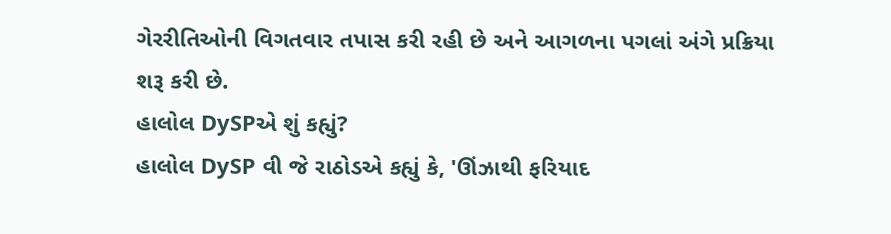ગેરરીતિઓની વિગતવાર તપાસ કરી રહી છે અને આગળના પગલાં અંગે પ્રક્રિયા શરૂ કરી છે.
હાલોલ DySPએ શું કહ્યું?
હાલોલ DySP વી જે રાઠોડએ કહ્યું કે, 'ઊંઝાથી ફરિયાદ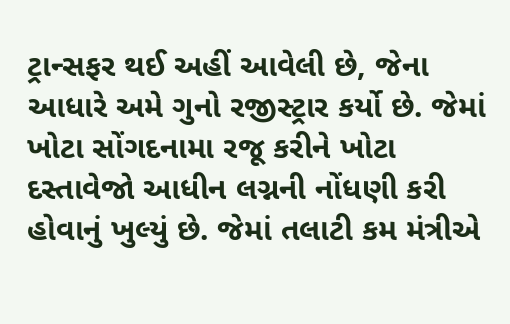ટ્રાન્સફર થઈ અહીં આવેલી છે, જેના આધારે અમે ગુનો રજીસ્ટ્રાર કર્યો છે. જેમાં ખોટા સોંગદનામા રજૂ કરીને ખોટા દસ્તાવેજો આધીન લગ્નની નોંધણી કરી હોવાનું ખુલ્યું છે. જેમાં તલાટી કમ મંત્રીએ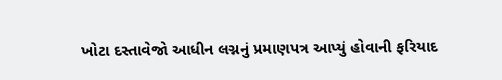ખોટા દસ્તાવેજો આધીન લગ્નનું પ્રમાણપત્ર આપ્યું હોવાની ફરિયાદ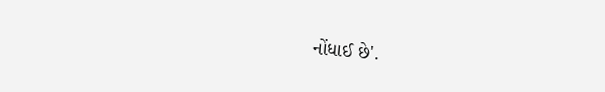નોંધાઈ છે'.